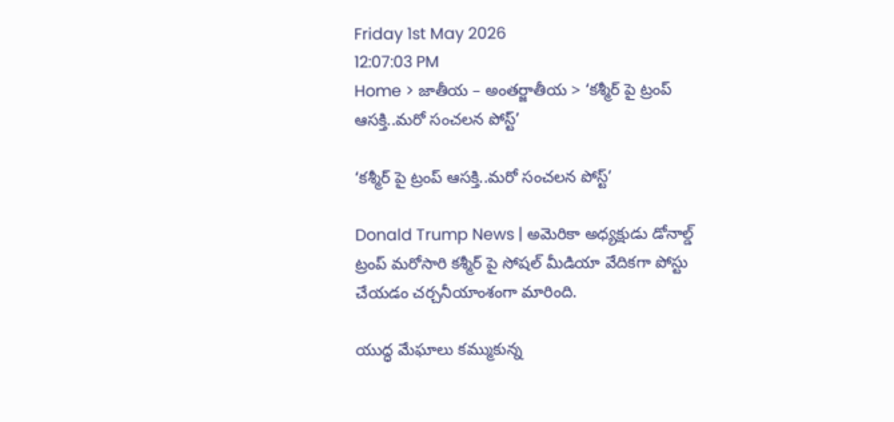Friday 1st May 2026
12:07:03 PM
Home > జాతీయ – అంతర్జాతీయ > ‘కశ్మీర్ పై ట్రంప్ ఆసక్తి..మరో సంచలన పోస్ట్’

‘కశ్మీర్ పై ట్రంప్ ఆసక్తి..మరో సంచలన పోస్ట్’

Donald Trump News | అమెరికా అధ్యక్షుడు డోనాల్డ్ ట్రంప్ మరోసారి కశ్మీర్ పై సోషల్ మీడియా వేదికగా పోస్టు చేయడం చర్చనీయాంశంగా మారింది.

యుద్ధ మేఘాలు కమ్ముకున్న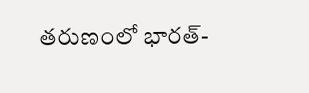తరుణంలో భారత్-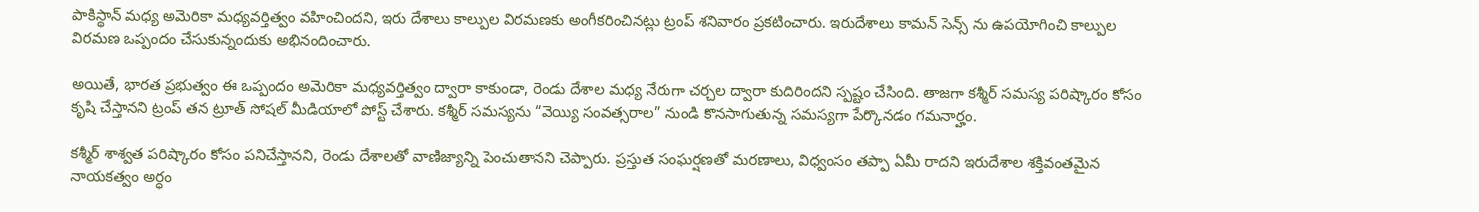పాకిస్థాన్ మధ్య అమెరికా మధ్యవర్తిత్వం వహించిందని, ఇరు దేశాలు కాల్పుల విరమణకు అంగీకరించినట్లు ట్రంప్ శనివారం ప్రకటించారు. ఇరుదేశాలు కామన్ సెన్స్ ను ఉపయోగించి కాల్పుల విరమణ ఒప్పందం చేసుకున్నందుకు అభినందించారు.

అయితే, భారత ప్రభుత్వం ఈ ఒప్పందం అమెరికా మధ్యవర్తిత్వం ద్వారా కాకుండా, రెండు దేశాల మధ్య నేరుగా చర్చల ద్వారా కుదిరిందని స్పష్టం చేసింది. తాజగా కశ్మీర్ సమస్య పరిష్కారం కోసం కృషి చేస్తానని ట్రంప్ తన ట్రూత్ సోషల్ మీడియాలో పోస్ట్ చేశారు. కశ్మీర్ సమస్యను “వెయ్యి సంవత్సరాల” నుండి కొనసాగుతున్న సమస్యగా పేర్కొనడం గమనార్హం.

కశ్మీర్ శాశ్వత పరిష్కారం కోసం పనిచేస్తానని, రెండు దేశాలతో వాణిజ్యాన్ని పెంచుతానని చెప్పారు. ప్రస్తుత సంఘర్షణతో మరణాలు, విధ్వంసం తప్పా ఏమీ రాదని ఇరుదేశాల శక్తివంతమైన నాయకత్వం అర్ధం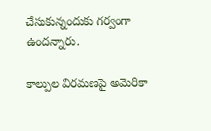చేసుకున్నందుకు గర్వంగా ఉందన్నారు.

కాల్పుల విరమణపై అమెరికా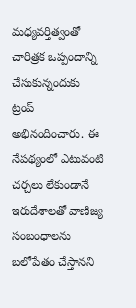మధ్యవర్తిత్వంతో చారిత్రక ఒప్పందాన్ని చేసుకున్నందుకు ట్రంప్ అభినందించారు. ఈ నేపథ్యంలో ఎటువంటి చర్చలు లేకుండానే ఇరుదేశాలతో వాణిజ్య సంబంధాలను బలోపేతం చేస్తానని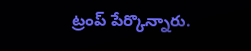ట్రంప్ పేర్కొన్నారు.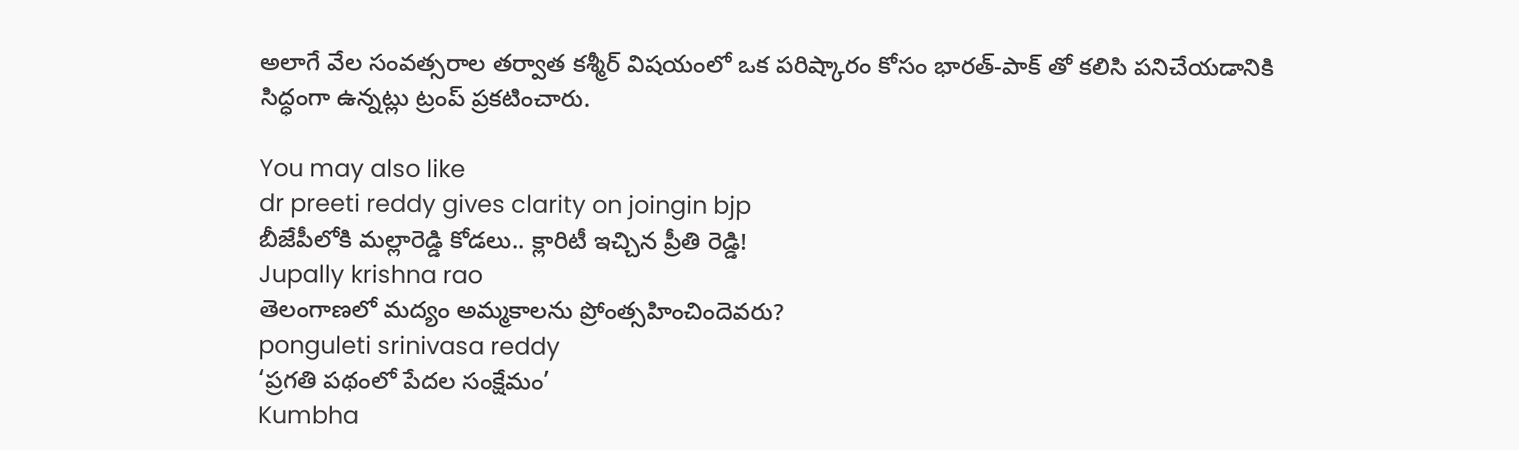అలాగే వేల సంవత్సరాల తర్వాత కశ్మీర్ విషయంలో ఒక పరిష్కారం కోసం భారత్-పాక్ తో కలిసి పనిచేయడానికి సిద్ధంగా ఉన్నట్లు ట్రంప్ ప్రకటించారు.

You may also like
dr preeti reddy gives clarity on joingin bjp
బీజేపీలోకి మల్లారెడ్డి కోడలు.. క్లారిటీ ఇచ్చిన ప్రీతి రెడ్డి!
Jupally krishna rao
తెలంగాణలో మ‌ద్యం అమ్మ‌కాల‌ను ప్రోంత్స‌హించిందెవ‌రు?
ponguleti srinivasa reddy
‘ప్రగతి పథంలో పేదల సంక్షేమం’
Kumbha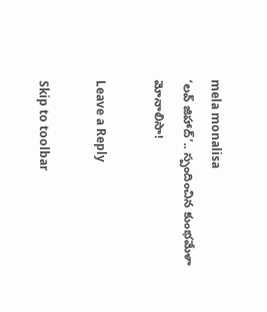mela monalisa
‘లవ్ జిహాద్’.. స్పందించిన కుంభమేళా మోనాలిసా!

Leave a Reply

Skip to toolbar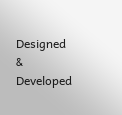Designed & Developed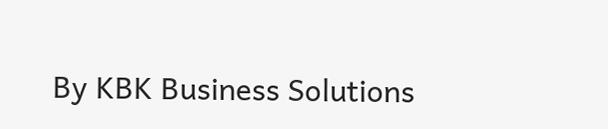By KBK Business Solutions